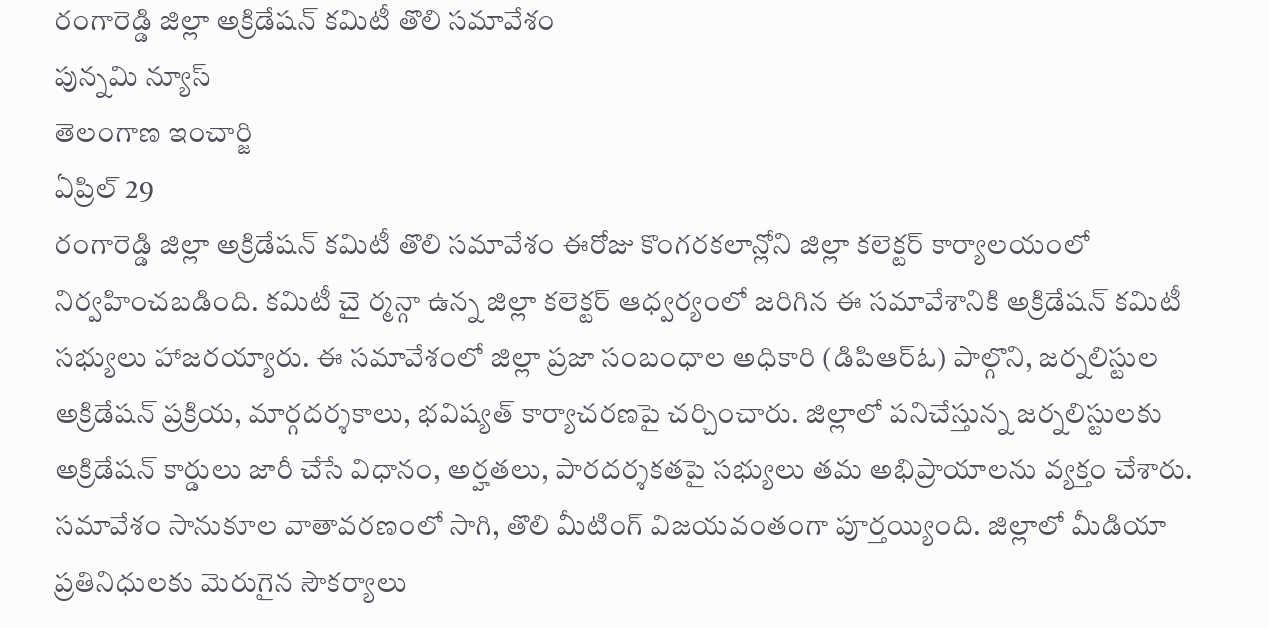రంగారెడ్డి జిల్లా అక్రిడేషన్ కమిటీ తొలి సమావేశం
పున్నమి న్యూస్
తెలంగాణ ఇంచార్జి
ఏప్రిల్ 29
రంగారెడ్డి జిల్లా అక్రిడేషన్ కమిటీ తొలి సమావేశం ఈరోజు కొంగరకలాన్లోని జిల్లా కలెక్టర్ కార్యాలయంలో నిర్వహించబడింది. కమిటీ చై ర్మన్గా ఉన్న జిల్లా కలెక్టర్ ఆధ్వర్యంలో జరిగిన ఈ సమావేశానికి అక్రిడేషన్ కమిటీ సభ్యులు హాజరయ్యారు. ఈ సమావేశంలో జిల్లా ప్రజా సంబంధాల అధికారి (డిపిఆర్ఓ) పాల్గొని, జర్నలిస్టుల అక్రిడేషన్ ప్రక్రియ, మార్గదర్శకాలు, భవిష్యత్ కార్యాచరణపై చర్చించారు. జిల్లాలో పనిచేస్తున్న జర్నలిస్టులకు అక్రిడేషన్ కార్డులు జారీ చేసే విధానం, అర్హతలు, పారదర్శకతపై సభ్యులు తమ అభిప్రాయాలను వ్యక్తం చేశారు. సమావేశం సానుకూల వాతావరణంలో సాగి, తొలి మీటింగ్ విజయవంతంగా పూర్తయ్యింది. జిల్లాలో మీడియా ప్రతినిధులకు మెరుగైన సౌకర్యాలు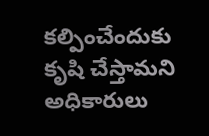కల్పించేందుకు కృషి చేస్తామని అధికారులు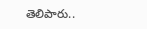తెలిపారు..